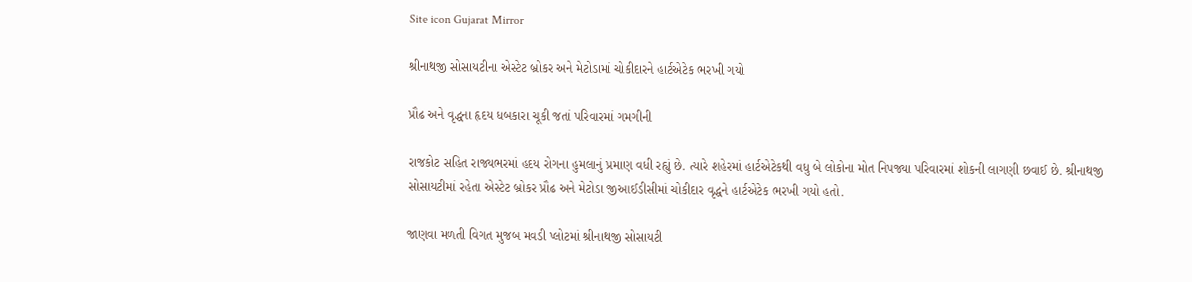Site icon Gujarat Mirror

શ્રીનાથજી સોસાયટીના એસ્ટેટ બ્રોકર અને મેટોડામાં ચોકીદારને હાર્ટએટેક ભરખી ગયો

પ્રૌઢ અને વૃદ્ધના હૃદય ધબકારા ચૂકી જતાં પરિવારમાં ગમગીની

રાજકોટ સહિત રાજ્યભરમાં હદય રોગના હુમલાનું પ્રમાણ વધી રહ્યું છે. ત્યારે શહેરમાં હાર્ટએટેકથી વધુ બે લોકોના મોત નિપજ્યા પરિવારમાં શોકની લાગણી છવાઈ છે. શ્રીનાથજી સોસાયટીમાં રહેતા એસ્ટેટ બ્રોકર પ્રૌઢ અને મેટોડા જીઆઈડીસીમાં ચોકીદાર વૃદ્ધને હાર્ટએટેક ભરખી ગયો હતો.

જાણવા મળતી વિગત મુજબ મવડી પ્લોટમાં શ્રીનાથજી સોસાયટી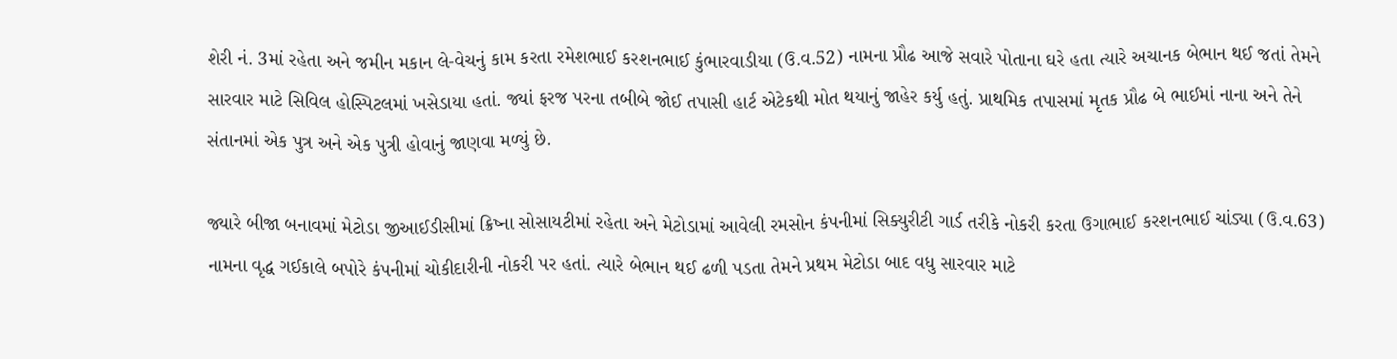શેરી નં. 3માં રહેતા અને જમીન મકાન લે-વેચનું કામ કરતા રમેશભાઈ કરશનભાઈ કુંભારવાડીયા (ઉ.વ.52) નામના પ્રૌઢ આજે સવારે પોતાના ઘરે હતા ત્યારે અચાનક બેભાન થઈ જતાં તેમને સારવાર માટે સિવિલ હોસ્પિટલમાં ખસેડાયા હતાં. જ્યાં ફરજ પરના તબીબે જોઈ તપાસી હાર્ટ એટેકથી મોત થયાનું જાહેર કર્યુ હતું. પ્રાથમિક તપાસમાં મૃતક પ્રૌઢ બે ભાઈમાં નાના અને તેને સંતાનમાં એક પુત્ર અને એક પુત્રી હોવાનું જાણવા મળ્યું છે.

જ્યારે બીજા બનાવમાં મેટોડા જીઆઈડીસીમાં ક્રિષ્ના સોસાયટીમાં રહેતા અને મેટોડામાં આવેલી રમસોન કંપનીમાં સિક્યુરીટી ગાર્ડ તરીકે નોકરી કરતા ઉગાભાઈ કરશનભાઈ ચાંડ્યા (ઉ.વ.63) નામના વૃદ્ધ ગઈકાલે બપોરે કંપનીમાં ચોકીદારીની નોકરી પર હતાં. ત્યારે બેભાન થઈ ઢળી પડતા તેમને પ્રથમ મેટોડા બાદ વધુ સારવાર માટે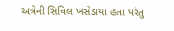અત્રેની સિવિલ ખસેડાયા હતા પરંતુ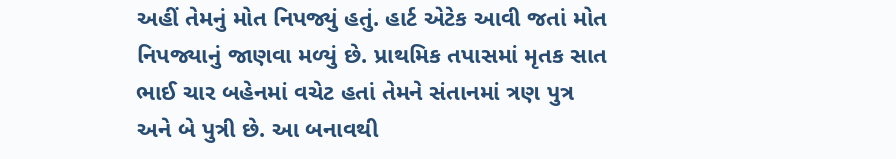અહીં તેમનું મોત નિપજ્યું હતું. હાર્ટ એટેક આવી જતાં મોત નિપજ્યાનું જાણવા મળ્યું છે. પ્રાથમિક તપાસમાં મૃતક સાત ભાઈ ચાર બહેનમાં વચેટ હતાં તેમને સંતાનમાં ત્રણ પુત્ર અને બે પુત્રી છે. આ બનાવથી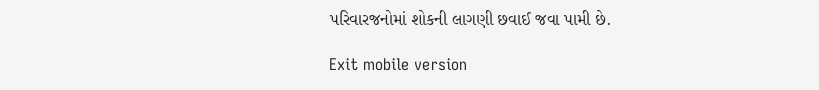પરિવારજનોમાં શોકની લાગણી છવાઈ જવા પામી છે.

Exit mobile version